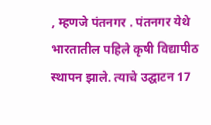, म्हणजे पंतनगर . पंतनगर येथे भारतातील पहिले कृषी विद्यापीठ स्थापन झाले. त्याचे उद्घाटन 17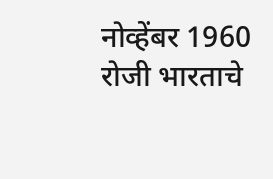नोव्हेंबर 1960 रोजी भारताचे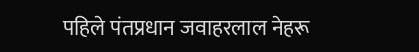पहिले पंतप्रधान जवाहरलाल नेहरू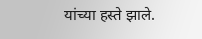यांच्या हस्ते झाले.